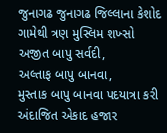જુનાગઢ જુનાગઢ જિલ્લાના કેશોદ ગામેથી ત્રણ મુસ્લિમ શખ્સો અજીત બાપુ સર્વદી,
અલ્તાફ બાપુ બાનવા,
મુસ્તાક બાપુ બાનવા પદયાત્રા કરી અંદાજિત એકાદ હજાર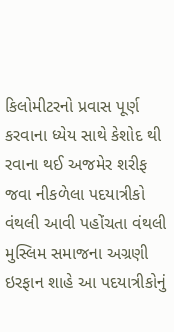કિલોમીટરનો પ્રવાસ પૂર્ણ કરવાના ધ્યેય સાથે કેશોદ થી રવાના થઈ અજમેર શરીફ જવા નીકળેલા પદયાત્રીકો વંથલી આવી પહોંચતા વંથલી મુસ્લિમ સમાજના અગ્રણી ઇરફાન શાહે આ પદયાત્રીકોનું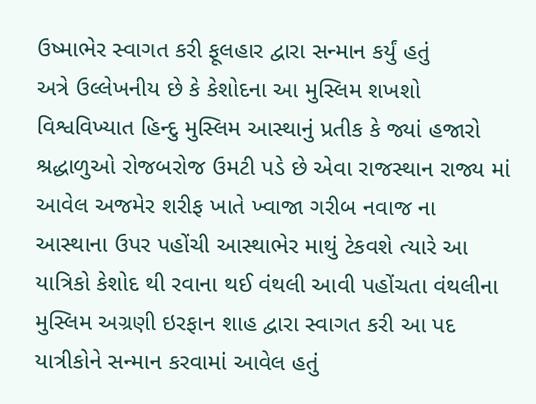ઉષ્માભેર સ્વાગત કરી ફૂલહાર દ્વારા સન્માન કર્યું હતું
અત્રે ઉલ્લેખનીય છે કે કેશોદના આ મુસ્લિમ શખશો વિશ્વવિખ્યાત હિન્દુ મુસ્લિમ આસ્થાનું પ્રતીક કે જ્યાં હજારો શ્રદ્ધાળુઓ રોજબરોજ ઉમટી પડે છે એવા રાજસ્થાન રાજ્ય માં આવેલ અજમેર શરીફ ખાતે ખ્વાજા ગરીબ નવાજ ના આસ્થાના ઉપર પહોંચી આસ્થાભેર માથું ટેકવશે ત્યારે આ યાત્રિકો કેશોદ થી રવાના થઈ વંથલી આવી પહોંચતા વંથલીના મુસ્લિમ અગ્રણી ઇરફાન શાહ દ્વારા સ્વાગત કરી આ પદ યાત્રીકોને સન્માન કરવામાં આવેલ હતું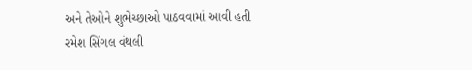અને તેઓને શુભેચ્છાઓ પાઠવવામાં આવી હતી
રમેશ સિંગલ વંથલી